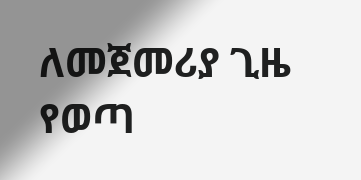ለመጀመሪያ ጊዜ የወጣ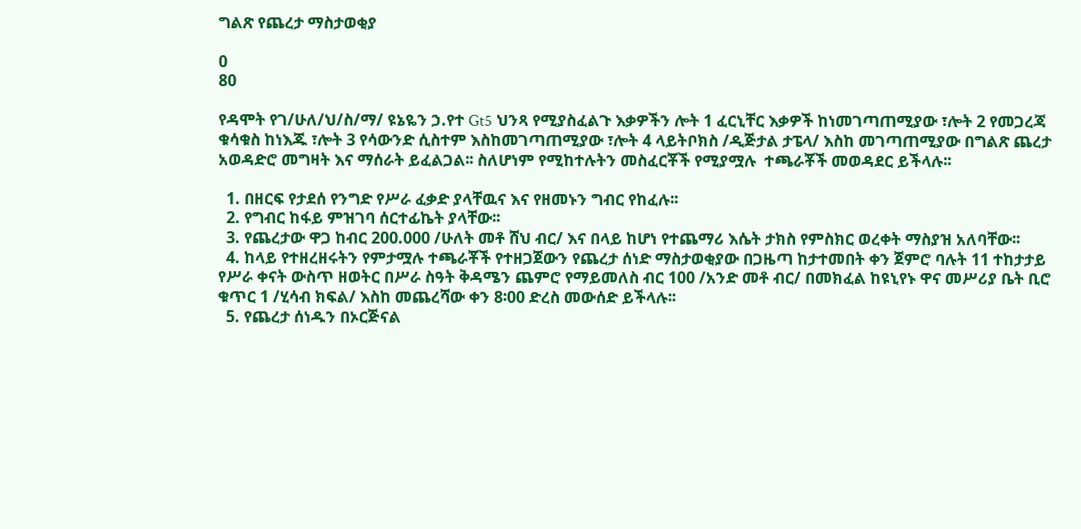ግልጽ የጨረታ ማስታወቂያ

0
80

የዳሞት የገ/ሁለ/ህ/ስ/ማ/ ዩኔዬን ኃ.የተ Gt5 ህንጻ የሚያስፈልጉ እቃዎችን ሎት 1 ፈርኒቸር እቃዎች ከነመገጣጠሚያው ፣ሎት 2 የመጋረጃ ቁሳቁስ ከነእጁ ፣ሎት 3 የሳውንድ ሲስተም እስከመገጣጠሚያው ፣ሎት 4 ላይትቦክስ /ዲጅታል ታፔላ/ እስከ መገጣጠሚያው በግልጽ ጨረታ አወዳድሮ መግዛት እና ማሰራት ይፈልጋል፡፡ ስለሆነም የሚከተሉትን መስፈርቾች የሚያሟሉ  ተጫራቾች መወዳደር ይችላሉ፡፡

  1. በዘርፍ የታደሰ የንግድ የሥራ ፈቃድ ያላቸዉና እና የዘመኑን ግብር የከፈሉ፡፡
  2. የግብር ከፋይ ምዝገባ ሰርተፊኬት ያላቸው፡፡
  3. የጨረታው ዋጋ ከብር 200.000 /ሁለት መቶ ሸህ ብር/ እና በላይ ከሆነ የተጨማሪ እሴት ታክስ የምስክር ወረቀት ማስያዝ አለባቸው፡፡
  4. ከላይ የተዘረዘሩትን የምታሟሉ ተጫራቾች የተዘጋጀውን የጨረታ ሰነድ ማስታወቂያው በጋዜጣ ከታተመበት ቀን ጀምሮ ባሉት 11 ተከታታይ የሥራ ቀናት ውስጥ ዘወትር በሥራ ስዓት ቅዳሜን ጨምሮ የማይመለስ ብር 100 /አንድ መቶ ብር/ በመክፈል ከዩኒየኑ ዋና መሥሪያ ቤት ቢሮ ቁጥር 1 /ሂሳብ ክፍል/ እስከ መጨረሻው ቀን 8፡00 ድረስ መውሰድ ይችላሉ፡፡
  5. የጨረታ ሰነዱን በኦርጅናል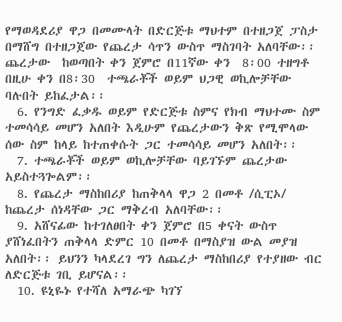የማወዳደሪያ ዋጋ በመሙላት በድርጅቱ ማህተም በተዘጋጀ ፓስታ በማሸግ በተዘጋጀው የጨረታ ሳጥን ውስጥ ማስገባት አለባቸው፡፡ ጨረታው  ከወጣበት ቀን ጀምሮ በ11ኛው ቀን  8፡00 ተዘግቶ በዚሁ ቀን በ8፡30  ተጫራቾች ወይም ህጋዊ ወኪሎቻቸው ባሉበት ይከፈታል፡፡
  6. የንግድ ፈቃዱ ወይም የድርጅቱ ስምና የክብ ማህተሙ ስም ተመሳሳይ መሆን አለበት እዲሁም የጨረታውን ቅጽ የሚሞላው ሰው ስም ከላይ ከተጠቀሱት ጋር ተመሳሳይ መሆን አለበት፡፡
  7. ተጫራቾች ወይም ወኪሎቻቸው ባይገኙም ጨረታው አይስተጓጐልም፡፡
  8. የጨረታ ማስከበሪያ ከጠቅላላ ዋጋ 2 በመቶ /ሲፒኦ/ ከጨረታ ሰነዳቸው ጋር ማቅረብ አለባቸው፡፡
  9. አሸናፊው ከተገለፀበት ቀን ጀምሮ በ5 ቀናት ውስጥ ያሸነፈበትን ጠቅላላ ድምር 10 በመቶ በማስያዝ ውል መያዝ አለበት፡፡ ይህንን ካላደረገ ግን ለጨረታ ማስከበሪያ የተያዘው ብር ለድርጅቱ ገቢ ይሆናል፡፡
  10. ዩኒዬኑ የተሻለ አማራጭ ካገኘ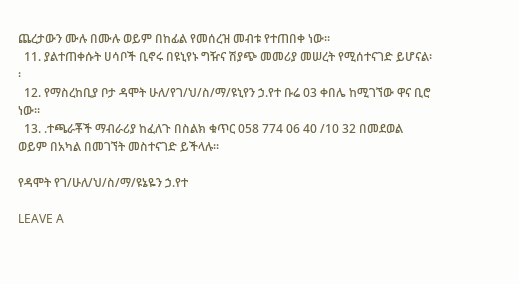ጨረታውን ሙሉ በሙሉ ወይም በከፊል የመሰረዝ መብቱ የተጠበቀ ነው፡፡
  11. ያልተጠቀሱት ሀሳቦች ቢኖሩ በዩኒየኑ ግዥና ሽያጭ መመሪያ መሠረት የሚሰተናገድ ይሆናል፡፡
  12. የማስረከቢያ ቦታ ዳሞት ሁለ/የገ/ህ/ስ/ማ/ዩኒየን ኃ.የተ ቡሬ 03 ቀበሌ ከሚገኘው ዋና ቢሮ ነው፡፡
  13. .ተጫራቾች ማብራሪያ ከፈለጉ በስልክ ቁጥር 058 774 06 40 /10 32 በመደወል ወይም በአካል በመገኘት መስተናገድ ይችላሉ፡፡

የዳሞት የገ/ሁለ/ህ/ስ/ማ/ዩኔዬን ኃ.የተ

LEAVE A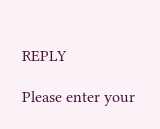REPLY

Please enter your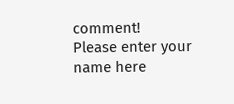comment!
Please enter your name here